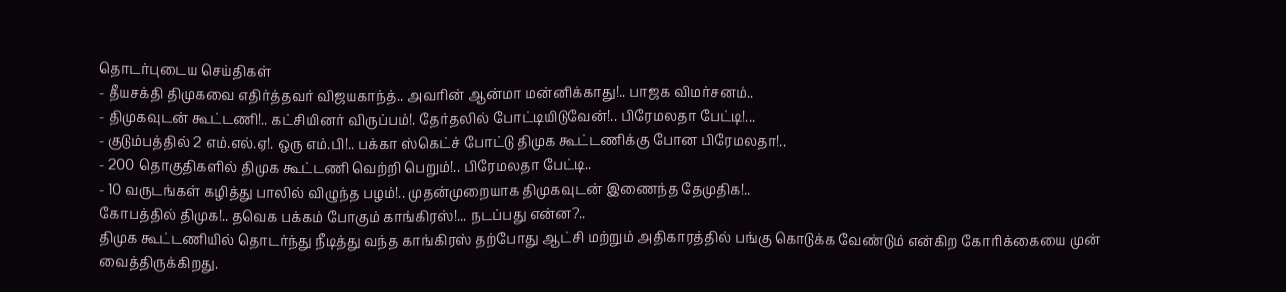தொடர்புடைய செய்திகள்
- தீயசக்தி திமுகவை எதிர்த்தவர் விஜயகாந்த்.. அவரின் ஆன்மா மன்னிக்காது!.. பாஜக விமர்சனம்..
- திமுகவுடன் கூட்டணி!.. கட்சியினர் விருப்பம்!. தேர்தலில் போட்டியிடுவேன்!.. பிரேமலதா பேட்டி!...
- குடும்பத்தில் 2 எம்.எல்.ஏ!. ஒரு எம்.பி!.. பக்கா ஸ்கெட்ச் போட்டு திமுக கூட்டணிக்கு போன பிரேமலதா!..
- 200 தொகுதிகளில் திமுக கூட்டணி வெற்றி பெறும்!.. பிரேமலதா பேட்டி..
- 10 வருடங்கள் கழித்து பாலில் விழுந்த பழம்!.. முதன்முறையாக திமுகவுடன் இணைந்த தேமுதிக!..
கோபத்தில் திமுக!.. தவெக பக்கம் போகும் காங்கிரஸ்!... நடப்பது என்ன?..
திமுக கூட்டணியில் தொடர்ந்து நீடித்து வந்த காங்கிரஸ் தற்போது ஆட்சி மற்றும் அதிகாரத்தில் பங்கு கொடுக்க வேண்டும் என்கிற கோரிக்கையை முன் வைத்திருக்கிறது.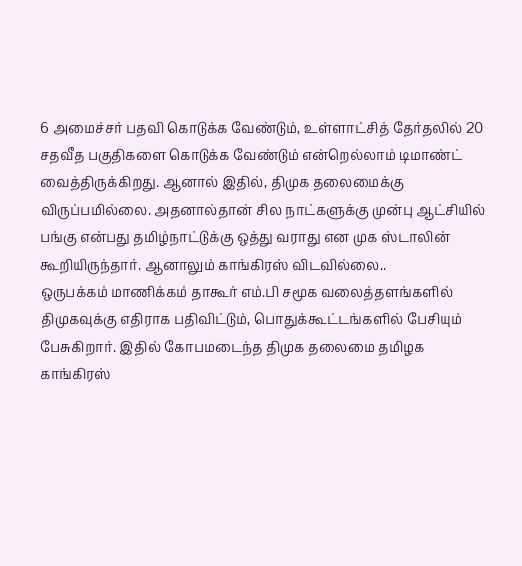6 அமைச்சர் பதவி கொடுக்க வேண்டும், உள்ளாட்சித் தேர்தலில் 20 சதவீத பகுதிகளை கொடுக்க வேண்டும் என்றெல்லாம் டிமாண்ட் வைத்திருக்கிறது. ஆனால் இதில், திமுக தலைமைக்கு விருப்பமில்லை. அதனால்தான் சில நாட்களுக்கு முன்பு ஆட்சியில் பங்கு என்பது தமிழ்நாட்டுக்கு ஒத்து வராது என முக ஸ்டாலின் கூறியிருந்தார். ஆனாலும் காங்கிரஸ் விடவில்லை..
ஒருபக்கம் மாணிக்கம் தாகூர் எம்.பி சமூக வலைத்தளங்களில் திமுகவுக்கு எதிராக பதிவிட்டும், பொதுக்கூட்டங்களில் பேசியும் பேசுகிறார். இதில் கோபமடைந்த திமுக தலைமை தமிழக காங்கிரஸ்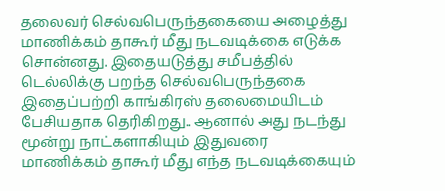தலைவர் செல்வபெருந்தகையை அழைத்து மாணிக்கம் தாகூர் மீது நடவடிக்கை எடுக்க சொன்னது. இதையடுத்து சமீபத்தில் டெல்லிக்கு பறந்த செல்வபெருந்தகை இதைப்பற்றி காங்கிரஸ் தலைமையிடம் பேசியதாக தெரிகிறது.. ஆனால் அது நடந்து மூன்று நாட்களாகியும் இதுவரை மாணிக்கம் தாகூர் மீது எந்த நடவடிக்கையும்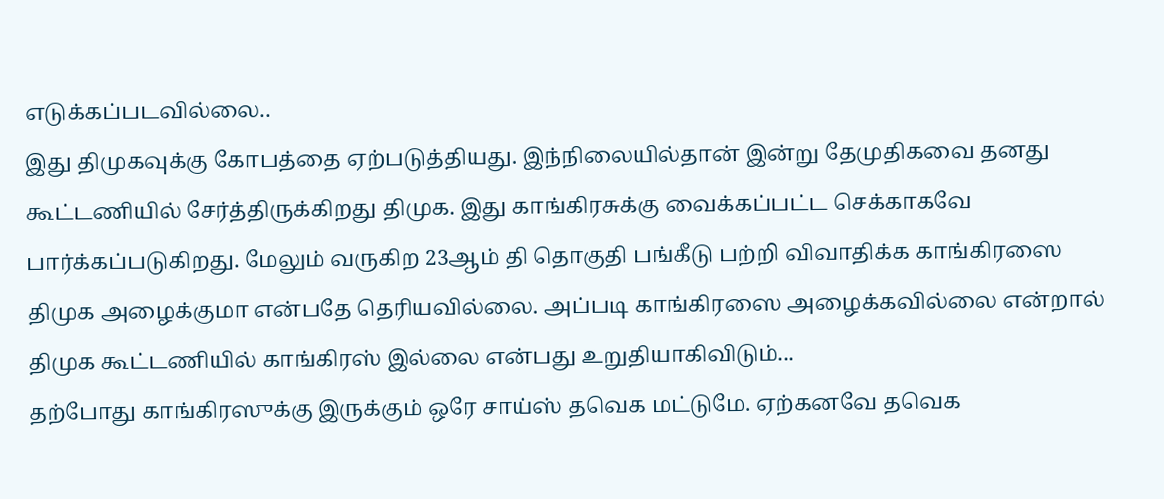எடுக்கப்படவில்லை..
இது திமுகவுக்கு கோபத்தை ஏற்படுத்தியது. இந்நிலையில்தான் இன்று தேமுதிகவை தனது கூட்டணியில் சேர்த்திருக்கிறது திமுக. இது காங்கிரசுக்கு வைக்கப்பட்ட செக்காகவே பார்க்கப்படுகிறது. மேலும் வருகிற 23ஆம் தி தொகுதி பங்கீடு பற்றி விவாதிக்க காங்கிரஸை திமுக அழைக்குமா என்பதே தெரியவில்லை. அப்படி காங்கிரஸை அழைக்கவில்லை என்றால் திமுக கூட்டணியில் காங்கிரஸ் இல்லை என்பது உறுதியாகிவிடும்...
தற்போது காங்கிரஸுக்கு இருக்கும் ஒரே சாய்ஸ் தவெக மட்டுமே. ஏற்கனவே தவெக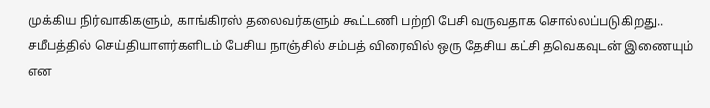முக்கிய நிர்வாகிகளும், காங்கிரஸ் தலைவர்களும் கூட்டணி பற்றி பேசி வருவதாக சொல்லப்படுகிறது.. சமீபத்தில் செய்தியாளர்களிடம் பேசிய நாஞ்சில் சம்பத் விரைவில் ஒரு தேசிய கட்சி தவெகவுடன் இணையும் என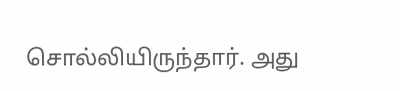சொல்லியிருந்தார். அது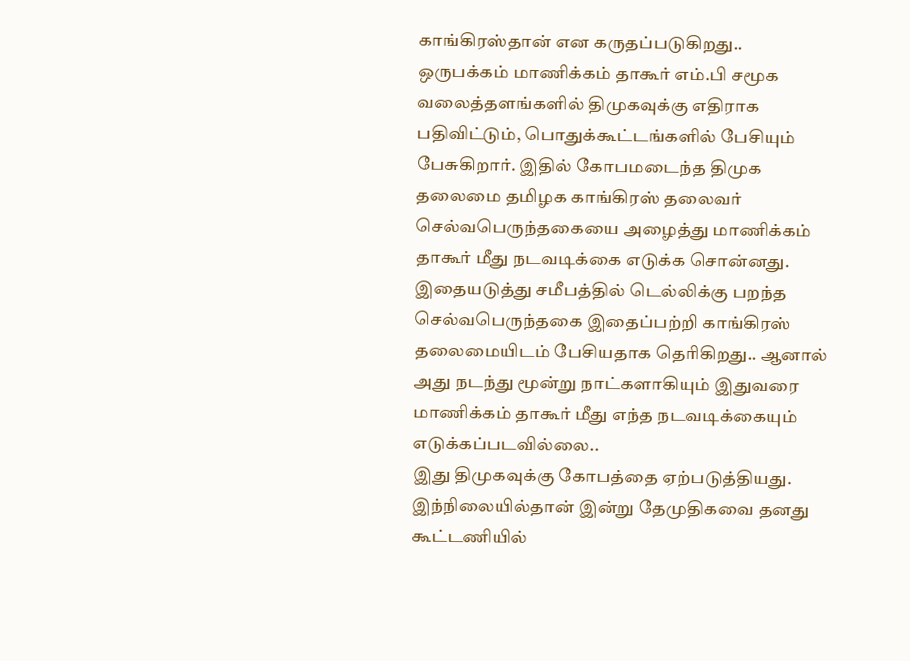காங்கிரஸ்தான் என கருதப்படுகிறது..
ஒருபக்கம் மாணிக்கம் தாகூர் எம்.பி சமூக வலைத்தளங்களில் திமுகவுக்கு எதிராக பதிவிட்டும், பொதுக்கூட்டங்களில் பேசியும் பேசுகிறார். இதில் கோபமடைந்த திமுக தலைமை தமிழக காங்கிரஸ் தலைவர் செல்வபெருந்தகையை அழைத்து மாணிக்கம் தாகூர் மீது நடவடிக்கை எடுக்க சொன்னது. இதையடுத்து சமீபத்தில் டெல்லிக்கு பறந்த செல்வபெருந்தகை இதைப்பற்றி காங்கிரஸ் தலைமையிடம் பேசியதாக தெரிகிறது.. ஆனால் அது நடந்து மூன்று நாட்களாகியும் இதுவரை மாணிக்கம் தாகூர் மீது எந்த நடவடிக்கையும் எடுக்கப்படவில்லை..
இது திமுகவுக்கு கோபத்தை ஏற்படுத்தியது. இந்நிலையில்தான் இன்று தேமுதிகவை தனது கூட்டணியில்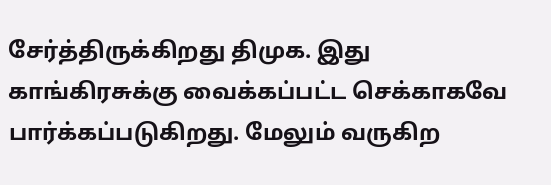சேர்த்திருக்கிறது திமுக. இது காங்கிரசுக்கு வைக்கப்பட்ட செக்காகவே பார்க்கப்படுகிறது. மேலும் வருகிற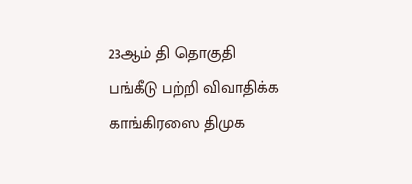23ஆம் தி தொகுதி பங்கீடு பற்றி விவாதிக்க காங்கிரஸை திமுக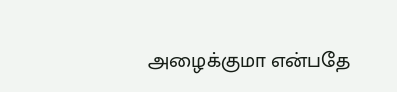அழைக்குமா என்பதே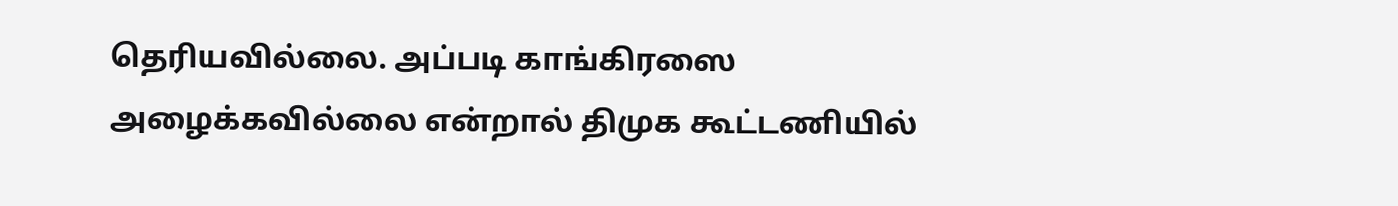தெரியவில்லை. அப்படி காங்கிரஸை அழைக்கவில்லை என்றால் திமுக கூட்டணியில்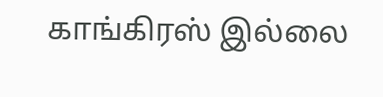காங்கிரஸ் இல்லை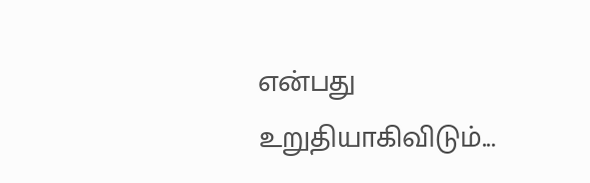என்பது உறுதியாகிவிடும்...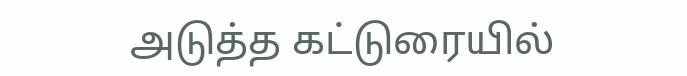அடுத்த கட்டுரையில்